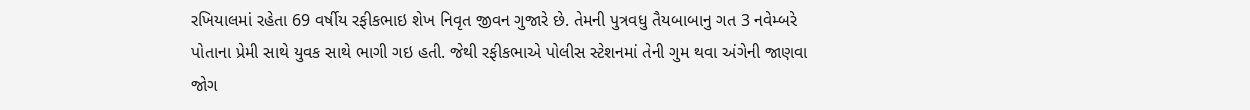રખિયાલમાં રહેતા 69 વર્ષીય રફીકભાઇ શેખ નિવૃત જીવન ગુજારે છે. તેમની પુત્રવધુ તૈયબાબાનુ ગત 3 નવેમ્બરે પોતાના પ્રેમી સાથે યુવક સાથે ભાગી ગઇ હતી. જેથી રફીકભાએ પોલીસ સ્ટેશનમાં તેની ગુમ થવા અંગેની જાણવા જોગ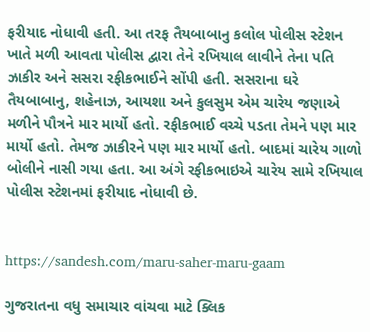ફરીયાદ નોધાવી હતી. આ તરફ તૈયબાબાનુ કલોલ પોલીસ સ્ટેશન ખાતે મળી આવતા પોલીસ દ્વારા તેને રખિયાલ લાવીને તેના પતિ ઝાકીર અને સસરા રફીકભાઈને સોંપી હતી. સસરાના ઘરે તૈયબાબાનુ, શહેનાઝ, આયશા અને કુલસુમ એમ ચારેય જણાએ મળીને પૌત્રને માર માર્યો હતો. રફીકભાઈ વચ્ચે પડતા તેમને પણ માર માર્યો હતો. તેમજ ઝાકીરને પણ માર માર્યો હતો. બાદમાં ચારેય ગાળો બોલીને નાસી ગયા હતા. આ અંગે રફીકભાઇએ ચારેય સામે રખિયાલ પોલીસ સ્ટેશનમાં ફરીયાદ નોધાવી છે.


https://sandesh.com/maru-saher-maru-gaam

ગુજરાતના વધુ સમાચાર વાંચવા માટે ક્લિક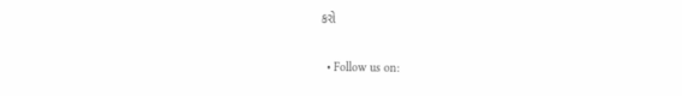કરો


  • Follow us on: